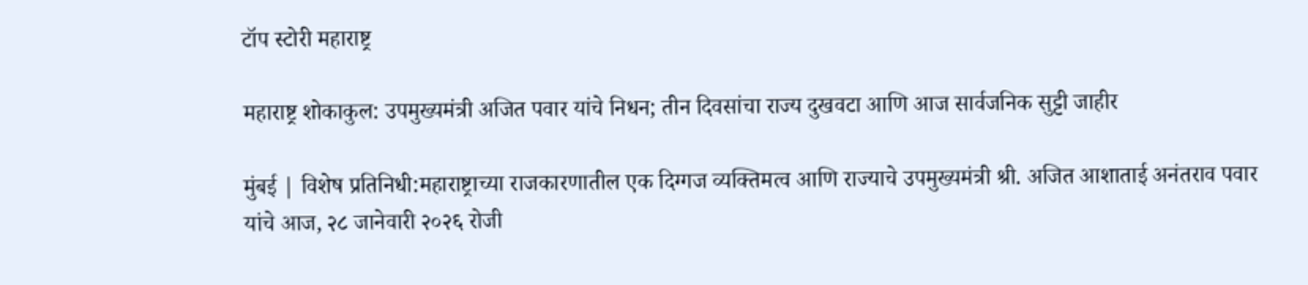टॉप स्टोरी महाराष्ट्र

महाराष्ट्र शोकाकुल: उपमुख्यमंत्री अजित पवार यांचे निधन; तीन दिवसांचा राज्य दुखवटा आणि आज सार्वजनिक सुट्टी जाहीर

मुंबई | विशेष प्रतिनिधी:महाराष्ट्राच्या राजकारणातील एक दिग्गज व्यक्तिमत्व आणि राज्याचे उपमुख्यमंत्री श्री. अजित आशाताई अनंतराव पवार यांचे आज, २८ जानेवारी २०२६ रोजी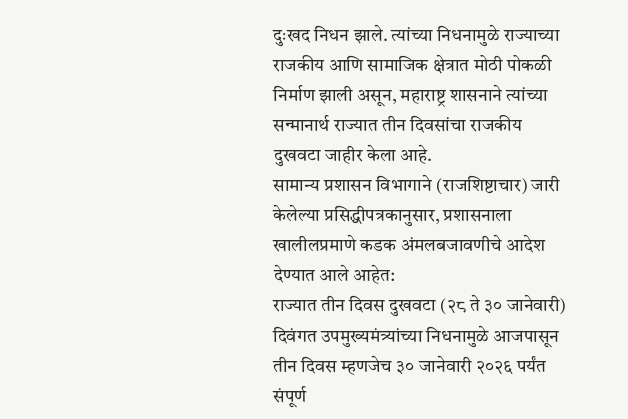दुःखद निधन झाले. त्यांच्या निधनामुळे राज्याच्या राजकीय आणि सामाजिक क्षेत्रात मोठी पोकळी निर्माण झाली असून, महाराष्ट्र शासनाने त्यांच्या सन्मानार्थ राज्यात तीन दिवसांचा राजकीय दुखवटा जाहीर केला आहे.
सामान्य प्रशासन विभागाने (राजशिष्टाचार) जारी केलेल्या प्रसिद्धीपत्रकानुसार, प्रशासनाला खालीलप्रमाणे कडक अंमलबजावणीचे आदेश देण्यात आले आहेत:
राज्यात तीन दिवस दुखवटा (२८ ते ३० जानेवारी)
दिवंगत उपमुख्यमंत्र्यांच्या निधनामुळे आजपासून तीन दिवस म्हणजेच ३० जानेवारी २०२६ पर्यंत संपूर्ण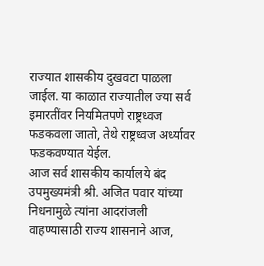राज्यात शासकीय दुखवटा पाळला जाईल. या काळात राज्यातील ज्या सर्व इमारतींवर नियमितपणे राष्ट्रध्वज फडकवला जातो, तेथे राष्ट्रध्वज अर्ध्यावर फडकवण्यात येईल.
आज सर्व शासकीय कार्यालये बंद
उपमुख्यमंत्री श्री. अजित पवार यांच्या निधनामुळे त्यांना आदरांजली वाहण्यासाठी राज्य शासनाने आज,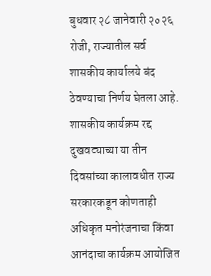बुधवार २८ जानेवारी २०२६ रोजी, राज्यातील सर्व शासकीय कार्यालये बंद ठेवण्याचा निर्णय घेतला आहे.
शासकीय कार्यक्रम रद्द
दुखवट्याच्या या तीन दिवसांच्या कालावधीत राज्य सरकारकडून कोणताही अधिकृत मनोरंजनाचा किंवा आनंदाचा कार्यक्रम आयोजित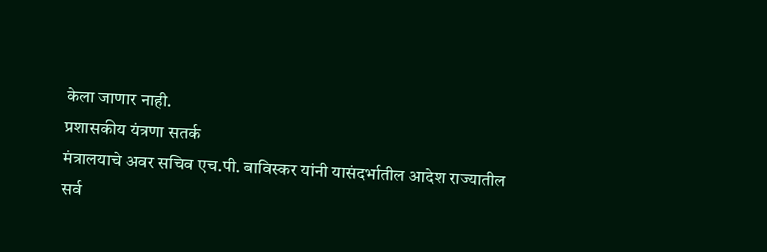केला जाणार नाही.
प्रशासकीय यंत्रणा सतर्क
मंत्रालयाचे अवर सचिव एच.पी. बाविस्कर यांनी यासंदर्भातील आदेश राज्यातील सर्व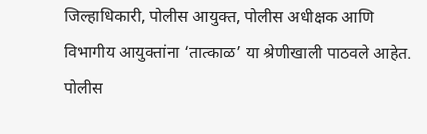जिल्हाधिकारी, पोलीस आयुक्त, पोलीस अधीक्षक आणि विभागीय आयुक्तांना ‘तात्काळ’ या श्रेणीखाली पाठवले आहेत. पोलीस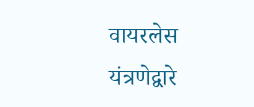वायरलेस यंत्रणेद्वारे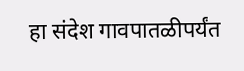हा संदेश गावपातळीपर्यंत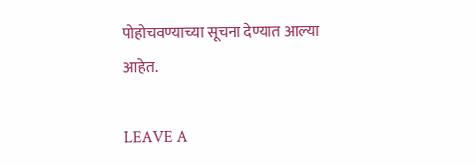पोहोचवण्याच्या सूचना देण्यात आल्या आहेत.

LEAVE A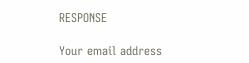RESPONSE

Your email address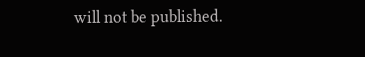will not be published.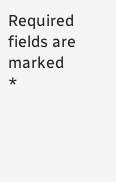Required fields are marked *